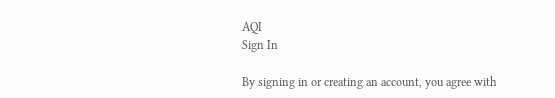AQI
Sign In

By signing in or creating an account, you agree with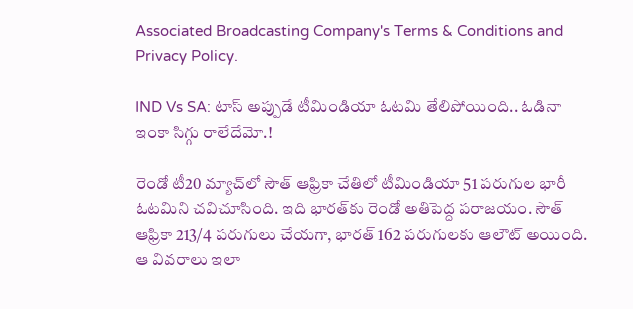Associated Broadcasting Company's Terms & Conditions and Privacy Policy.

IND Vs SA: టాస్ అప్పుడే టీమిండియా ఓటమి తేలిపోయింది.. ఓడినా ఇంకా సిగ్గు రాలేదేమో.!

రెండో టీ20 మ్యాచ్‌లో సౌత్ ఆఫ్రికా చేతిలో టీమిండియా 51 పరుగుల భారీ ఓటమిని చవిచూసింది. ఇది భారత్‌కు రెండో అతిపెద్ద పరాజయం. సౌత్ ఆఫ్రికా 213/4 పరుగులు చేయగా, భారత్ 162 పరుగులకు ఆలౌట్ అయింది. ఆ వివరాలు ఇలా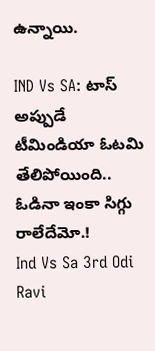ఉన్నాయి.

IND Vs SA: టాస్ అప్పుడే టీమిండియా ఓటమి తేలిపోయింది.. ఓడినా ఇంకా సిగ్గు రాలేదేమో.!
Ind Vs Sa 3rd Odi
Ravi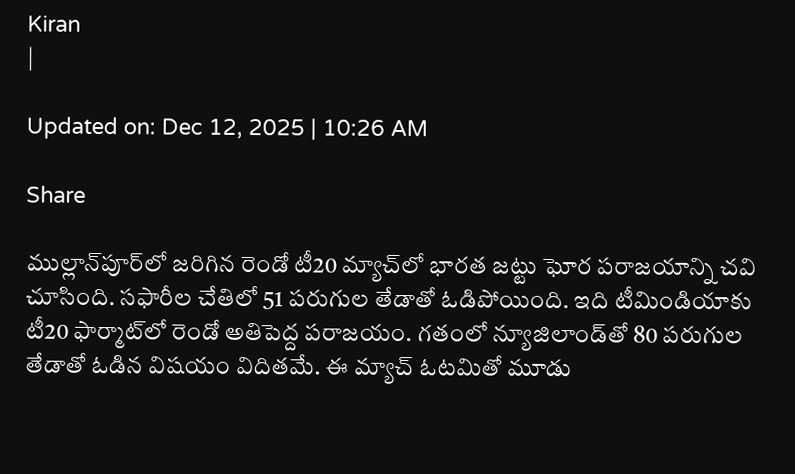Kiran
|

Updated on: Dec 12, 2025 | 10:26 AM

Share

ముల్లాన్‌పూర్‌లో జరిగిన రెండో టీ20 మ్యాచ్‌లో భారత జట్టు ఘోర పరాజయాన్ని చవి చూసింది. సఫారీల చేతిలో 51 పరుగుల తేడాతో ఓడిపోయింది. ఇది టీమిండియాకు టీ20 ఫార్మాట్‌లో రెండో అతిపెద్ద పరాజయం. గతంలో న్యూజిలాండ్‌తో 80 పరుగుల తేడాతో ఓడిన విషయం విదితమే. ఈ మ్యాచ్ ఓటమితో మూడు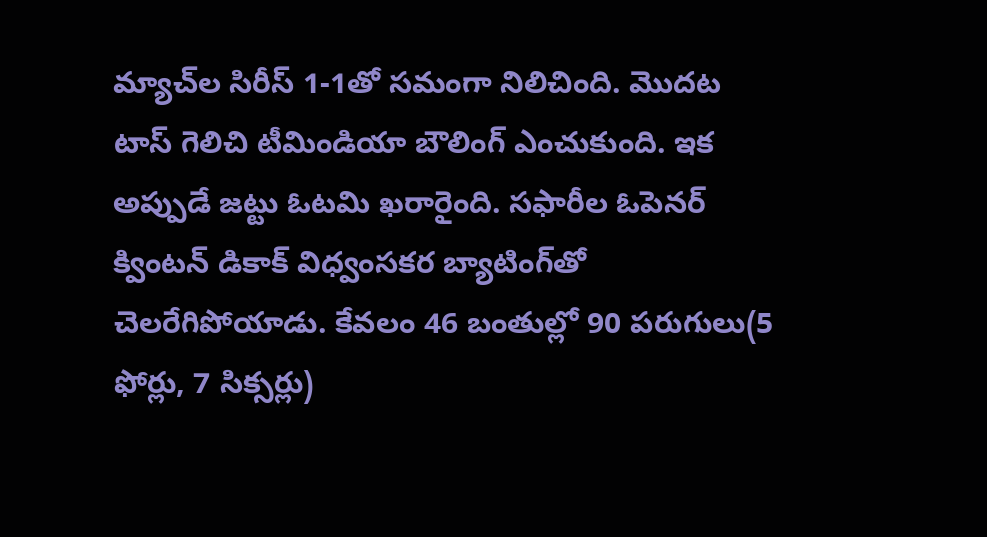మ్యాచ్‌ల సిరీస్ 1-1తో సమంగా నిలిచింది. మొదట టాస్ గెలిచి టీమిండియా బౌలింగ్ ఎంచుకుంది. ఇక అప్పుడే జట్టు ఓటమి ఖరారైంది. సఫారీల ఓపెనర్ క్వింటన్ డికాక్ విధ్వంసకర బ్యాటింగ్‌తో చెలరేగిపోయాడు. కేవలం 46 బంతుల్లో 90 పరుగులు(5 ఫోర్లు, 7 సిక్సర్లు)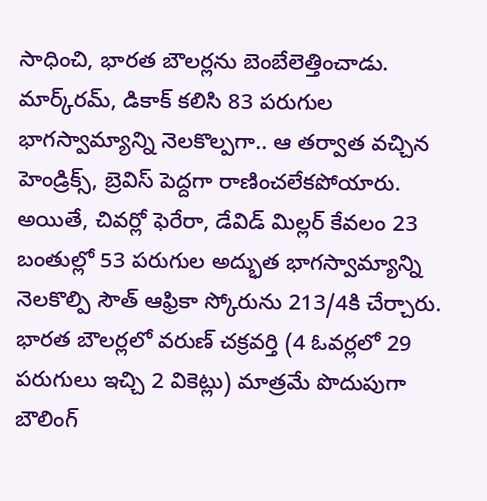సాధించి, భారత బౌలర్లను బెంబేలెత్తించాడు. మార్క్‌రమ్, డికాక్‌ కలిసి 83 పరుగుల భాగస్వామ్యాన్ని నెలకొల్పగా.. ఆ తర్వాత వచ్చిన హెండ్రిక్స్, బ్రెవిస్ పెద్దగా రాణించలేకపోయారు. అయితే, చివర్లో ఫెరేరా, డేవిడ్ మిల్లర్ కేవలం 23 బంతుల్లో 53 పరుగుల అద్భుత భాగస్వామ్యాన్ని నెలకొల్పి సౌత్ ఆఫ్రికా స్కోరును 213/4కి చేర్చారు. భారత బౌలర్లలో వరుణ్ చక్రవర్తి (4 ఓవర్లలో 29 పరుగులు ఇచ్చి 2 వికెట్లు) మాత్రమే పొదుపుగా బౌలింగ్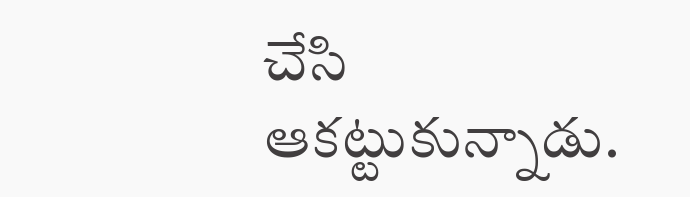చేసి ఆకట్టుకున్నాడు.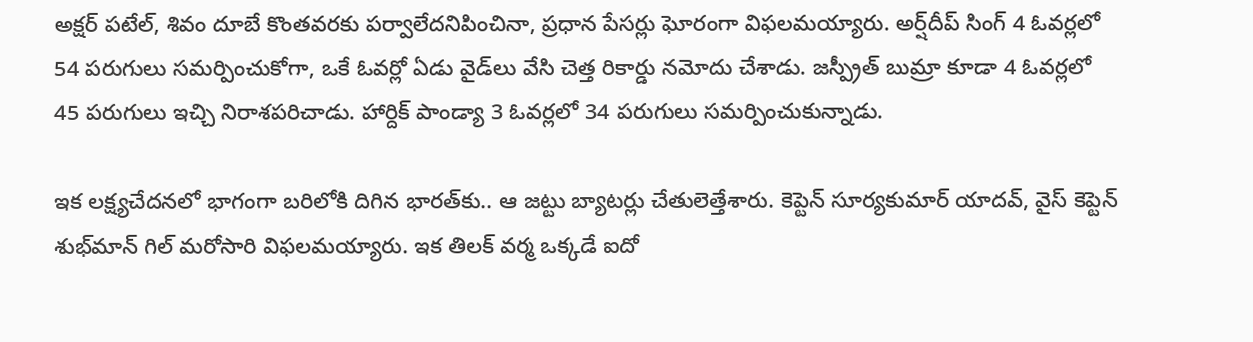అక్షర్ పటేల్, శివం దూబే కొంతవరకు పర్వాలేదనిపించినా, ప్రధాన పేసర్లు ఘోరంగా విఫలమయ్యారు. అర్ష్‌దీప్ సింగ్ 4 ఓవర్లలో 54 పరుగులు సమర్పించుకోగా, ఒకే ఓవర్లో ఏడు వైడ్‌లు వేసి చెత్త రికార్డు నమోదు చేశాడు. జస్ప్రీత్ బుమ్రా కూడా 4 ఓవర్లలో 45 పరుగులు ఇచ్చి నిరాశపరిచాడు. హార్దిక్ పాండ్యా 3 ఓవర్లలో 34 పరుగులు సమర్పించుకున్నాడు.

ఇక లక్ష్యచేదనలో భాగంగా బరిలోకి దిగిన భారత్‌కు.. ఆ జట్టు బ్యాటర్లు చేతులెత్తేశారు. కెప్టెన్ సూర్యకుమార్ యాదవ్, వైస్ కెప్టెన్ శుభ్‌మాన్ గిల్ మరోసారి విఫలమయ్యారు. ఇక తిలక్ వర్మ ఒక్కడే ఐదో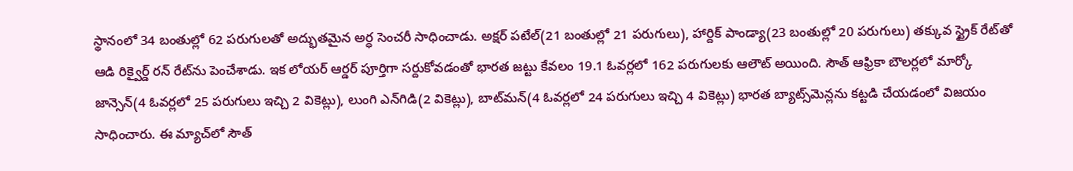స్థానంలో 34 బంతుల్లో 62 పరుగులతో అద్భుతమైన అర్ధ సెంచరీ సాధించాడు. అక్షర్ పటేల్(21 బంతుల్లో 21 పరుగులు), హార్దిక్ పాండ్యా(23 బంతుల్లో 20 పరుగులు) తక్కువ స్ట్రైక్ రేట్‌తో ఆడి రిక్వైర్డ్ రన్ రేట్‌ను పెంచేశాడు. ఇక లోయర్ ఆర్డర్ పూర్తిగా సర్దుకోవడంతో భారత జట్టు కేవలం 19.1 ఓవర్లలో 162 పరుగులకు ఆలౌట్ అయింది. సౌత్ ఆఫ్రికా బౌలర్లలో మార్కో జాన్సెన్(4 ఓవర్లలో 25 పరుగులు ఇచ్చి 2 వికెట్లు), లుంగి ఎన్‌గిడి(2 వికెట్లు), బాట్‌మన్(4 ఓవర్లలో 24 పరుగులు ఇచ్చి 4 వికెట్లు) భారత బ్యాట్స్‌మెన్లను కట్టడి చేయడంలో విజయం సాధించారు. ఈ మ్యాచ్‌లో సౌత్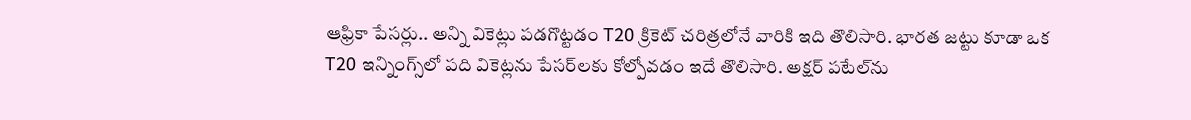ఆఫ్రికా పేసర్లు.. అన్ని వికెట్లు పడగొట్టడం T20 క్రికెట్ చరిత్రలోనే వారికి ఇది తొలిసారి. భారత జట్టు కూడా ఒక T20 ఇన్నింగ్స్‌లో పది వికెట్లను పేసర్‌లకు కోల్పోవడం ఇదే తొలిసారి. అక్షర్ పటేల్‌ను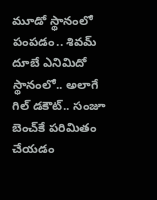మూడో స్థానంలో పంపడం.. శివమ్ దూబే ఎనిమిదో స్థానంలో.. అలాగే గిల్ డకౌట్.. సంజూ బెంచ్‌కే పరిమితం చేయడం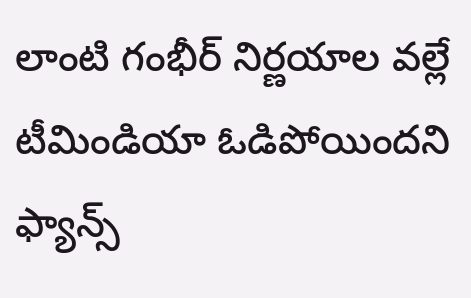లాంటి గంభీర్ నిర్ణయాల వల్లే టీమిండియా ఓడిపోయిందని ఫ్యాన్స్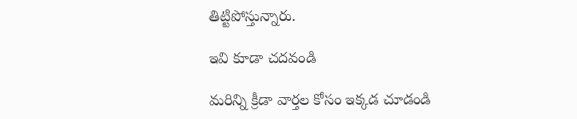తిట్టిపోస్తున్నారు.

ఇవి కూడా చదవండి

మరిన్ని క్రీడా వార్తల కోసం ఇక్కడ చూడండి